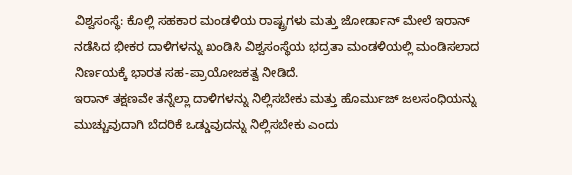ವಿಶ್ವಸಂಸ್ಥೆ: ಕೊಲ್ಲಿ ಸಹಕಾರ ಮಂಡಳಿಯ ರಾಷ್ಟ್ರಗಳು ಮತ್ತು ಜೋರ್ಡಾನ್ ಮೇಲೆ ಇರಾನ್ ನಡೆಸಿದ ಭೀಕರ ದಾಳಿಗಳನ್ನು ಖಂಡಿಸಿ ವಿಶ್ವಸಂಸ್ಥೆಯ ಭದ್ರತಾ ಮಂಡಳಿಯಲ್ಲಿ ಮಂಡಿಸಲಾದ ನಿರ್ಣಯಕ್ಕೆ ಭಾರತ ಸಹ-ಪ್ರಾಯೋಜಕತ್ವ ನೀಡಿದೆ.
ಇರಾನ್ ತಕ್ಷಣವೇ ತನ್ನೆಲ್ಲಾ ದಾಳಿಗಳನ್ನು ನಿಲ್ಲಿಸಬೇಕು ಮತ್ತು ಹೊರ್ಮುಜ್ ಜಲಸಂಧಿಯನ್ನು ಮುಚ್ಚುವುದಾಗಿ ಬೆದರಿಕೆ ಒಡ್ಡುವುದನ್ನು ನಿಲ್ಲಿಸಬೇಕು ಎಂದು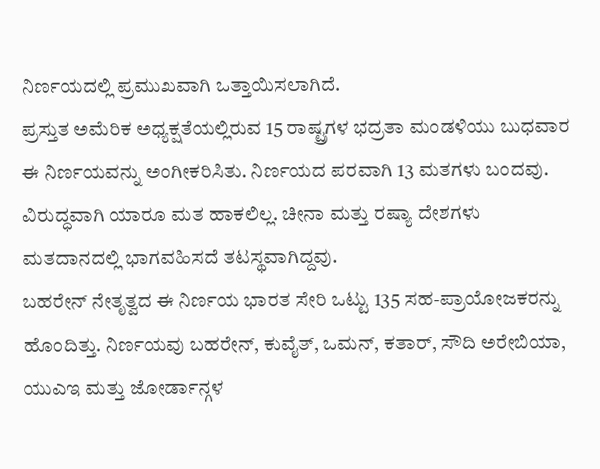ನಿರ್ಣಯದಲ್ಲಿ ಪ್ರಮುಖವಾಗಿ ಒತ್ತಾಯಿಸಲಾಗಿದೆ.
ಪ್ರಸ್ತುತ ಅಮೆರಿಕ ಅಧ್ಯಕ್ಷತೆಯಲ್ಲಿರುವ 15 ರಾಷ್ಟ್ರಗಳ ಭದ್ರತಾ ಮಂಡಳಿಯು ಬುಧವಾರ ಈ ನಿರ್ಣಯವನ್ನು ಅಂಗೀಕರಿಸಿತು. ನಿರ್ಣಯದ ಪರವಾಗಿ 13 ಮತಗಳು ಬಂದವು. ವಿರುದ್ಧವಾಗಿ ಯಾರೂ ಮತ ಹಾಕಲಿಲ್ಲ. ಚೀನಾ ಮತ್ತು ರಷ್ಯಾ ದೇಶಗಳು ಮತದಾನದಲ್ಲಿ ಭಾಗವಹಿಸದೆ ತಟಸ್ಥವಾಗಿದ್ದವು.
ಬಹರೇನ್ ನೇತೃತ್ವದ ಈ ನಿರ್ಣಯ ಭಾರತ ಸೇರಿ ಒಟ್ಟು 135 ಸಹ-ಪ್ರಾಯೋಜಕರನ್ನು ಹೊಂದಿತ್ತು. ನಿರ್ಣಯವು ಬಹರೇನ್, ಕುವೈತ್, ಒಮನ್, ಕತಾರ್, ಸೌದಿ ಅರೇಬಿಯಾ, ಯುಎಇ ಮತ್ತು ಜೋರ್ಡಾನ್ಗಳ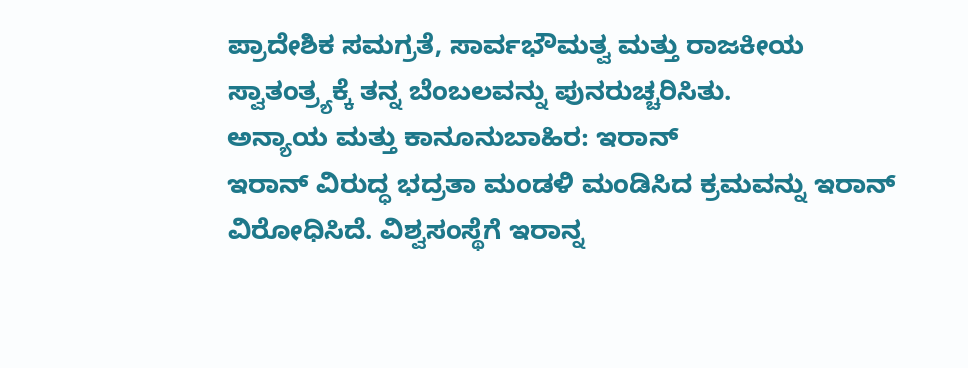ಪ್ರಾದೇಶಿಕ ಸಮಗ್ರತೆ, ಸಾರ್ವಭೌಮತ್ವ ಮತ್ತು ರಾಜಕೀಯ ಸ್ವಾತಂತ್ರ್ಯಕ್ಕೆ ತನ್ನ ಬೆಂಬಲವನ್ನು ಪುನರುಚ್ಚರಿಸಿತು.
ಅನ್ಯಾಯ ಮತ್ತು ಕಾನೂನುಬಾಹಿರ: ಇರಾನ್
ಇರಾನ್ ವಿರುದ್ಧ ಭದ್ರತಾ ಮಂಡಳಿ ಮಂಡಿಸಿದ ಕ್ರಮವನ್ನು ಇರಾನ್ ವಿರೋಧಿಸಿದೆ. ವಿಶ್ವಸಂಸ್ಥೆಗೆ ಇರಾನ್ನ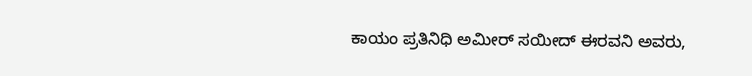ಕಾಯಂ ಪ್ರತಿನಿಧಿ ಅಮೀರ್ ಸಯೀದ್ ಈರವನಿ ಅವರು,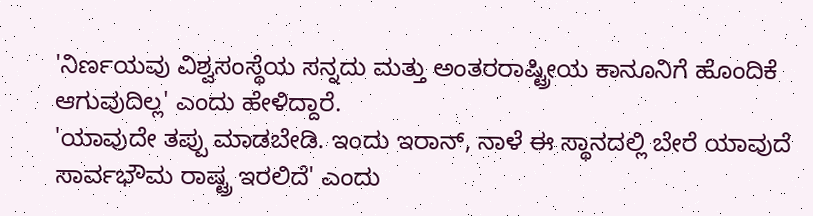'ನಿರ್ಣಯವು ವಿಶ್ವಸಂಸ್ಥೆಯ ಸನ್ನದು ಮತ್ತು ಅಂತರರಾಷ್ಟ್ರೀಯ ಕಾನೂನಿಗೆ ಹೊಂದಿಕೆ ಆಗುವುದಿಲ್ಲ' ಎಂದು ಹೇಳಿದ್ದಾರೆ.
'ಯಾವುದೇ ತಪ್ಪು ಮಾಡಬೇಡಿ. ಇಂದು ಇರಾನ್, ನಾಳೆ ಈ ಸ್ಥಾನದಲ್ಲಿ ಬೇರೆ ಯಾವುದೆ ಸಾರ್ವಭೌಮ ರಾಷ್ಟ್ರ ಇರಲಿದೆ' ಎಂದು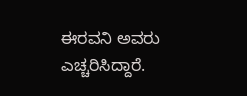ಈರವನಿ ಅವರು ಎಚ್ಚರಿಸಿದ್ದಾರೆ.